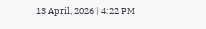13 April, 2026 | 4:22 PM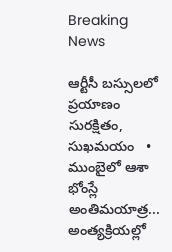Breaking News

ఆర్టీసీ బస్సులలో ప్రయాణం సురక్షితం, సుఖమయం   •   ముంబైలో ఆశా భోంస్లే అంతిమయాత్ర... అంత్యక్రియల్లో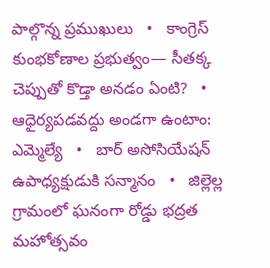పాల్గొన్న ప్రముఖులు   •   కాంగ్రెస్ కుంభకోణాల ప్రభుత్వం— సీతక్క చెప్పుతో కొడ్తా అనడం ఏంటి?   •   ఆధైర్యపడవద్దు అండగా ఉంటాం: ఎమ్మెల్యే   •   బార్ అసోసియేషన్ ఉపాధ్యక్షుడుకి సన్మానం   •   జిల్లెల్ల గ్రామంలో ఘనంగా రోడ్డు భద్రత మహోత్సవం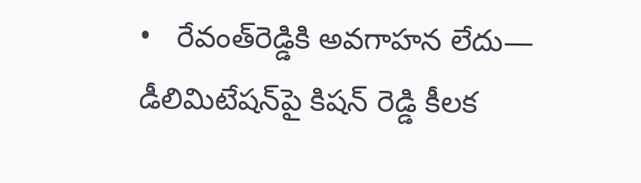•   రేవంత్‌రెడ్డికి అవగాహన లేదు— డీలిమిటేషన్‌పై కిషన్ రెడ్డి కీలక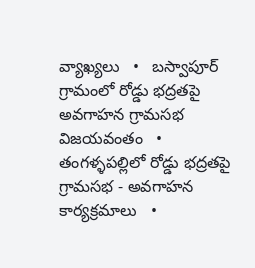వ్యాఖ్యలు   •   బస్వాపూర్ గ్రామంలో రోడ్డు భద్రతపై అవగాహన గ్రామసభ విజయవంతం   •   తంగళ్ళపల్లిలో రోడ్డు భద్రతపై గ్రామసభ - అవగాహన కార్యక్రమాలు   •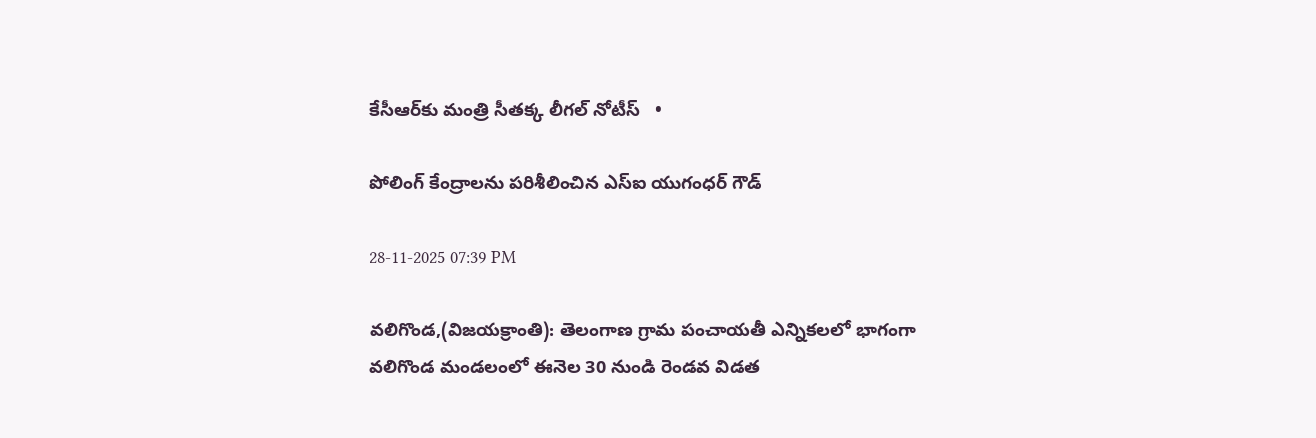కేసీఆర్‌కు మంత్రి సీతక్క లీగల్‌ నోటీస్   •

పోలింగ్ కేంద్రాలను పరిశీలించిన ఎస్ఐ యుగంధర్ గౌడ్

28-11-2025 07:39 PM

వలిగొండ,(విజయక్రాంతి): తెలంగాణ గ్రామ పంచాయతీ ఎన్నికలలో భాగంగా వలిగొండ మండలంలో ఈనెల 30 నుండి రెండవ విడత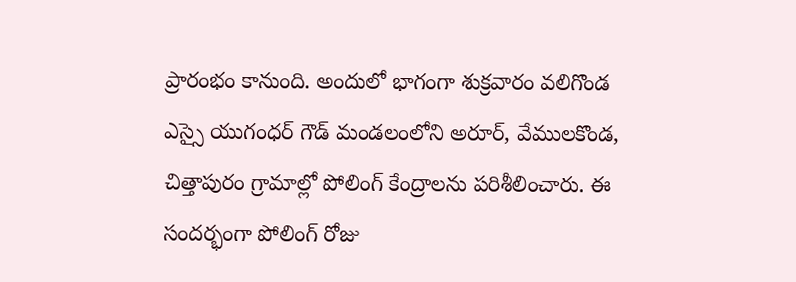ప్రారంభం కానుంది. అందులో భాగంగా శుక్రవారం వలిగొండ ఎస్సై యుగంధర్ గౌడ్ మండలంలోని అరూర్, వేములకొండ, చిత్తాపురం గ్రామాల్లో పోలింగ్ కేంద్రాలను పరిశీలించారు. ఈ సందర్భంగా పోలింగ్ రోజు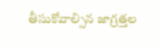తీసుకోవాల్సిన జాగ్రత్తల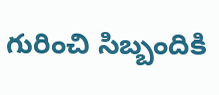గురించి సిబ్బందికి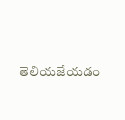తెలియజేయడం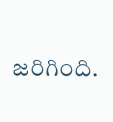జరిగింది.